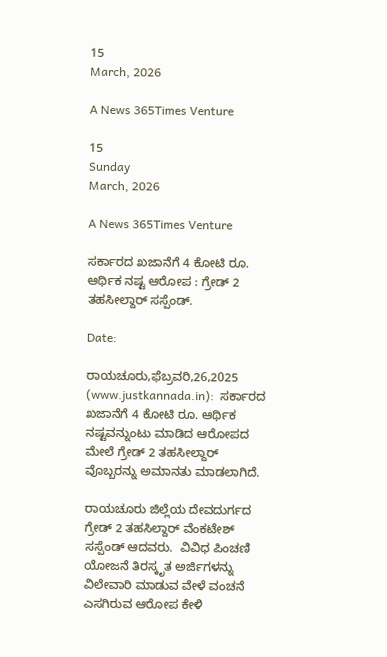15
March, 2026

A News 365Times Venture

15
Sunday
March, 2026

A News 365Times Venture

ಸರ್ಕಾರದ ಖಜಾನೆಗೆ 4 ಕೋಟಿ ರೂ. ಆರ್ಥಿಕ ನಷ್ಟ ಆರೋಪ : ಗ್ರೇಡ್ 2 ತಹಸೀಲ್ದಾರ್ ಸಸ್ಪೆಂಡ್.

Date:

ರಾಯಚೂರು,ಫೆಬ್ರವರಿ,26,2025 (www.justkannada.in):  ಸರ್ಕಾರದ ಖಜಾನೆಗೆ 4 ಕೋಟಿ ರೂ. ಆರ್ಥಿಕ ನಷ್ಟವನ್ನುಂಟು ಮಾಡಿದ ಆರೋಪದ ಮೇಲೆ ಗ್ರೇಡ್ 2 ತಹಸೀಲ್ದಾರ್ ವೊಬ್ಬರನ್ನು ಅಮಾನತು ಮಾಡಲಾಗಿದೆ.

ರಾಯಚೂರು ಜಿಲ್ಲೆಯ ದೇವದುರ್ಗದ ಗ್ರೇಡ್ 2 ತಹಸಿಲ್ದಾರ್ ವೆಂಕಟೇಶ್  ಸಸ್ಪೆಂಡ್ ಆದವರು.  ವಿವಿಧ ಪಿಂಚಣಿ ಯೋಜನೆ ತಿರಸ್ಕೃತ ಅರ್ಜಿಗಳನ್ನು ವಿಲೇವಾರಿ ಮಾಡುವ ವೇಳೆ ವಂಚನೆ ಎಸಗಿರುವ ಆರೋಪ ಕೇಳಿ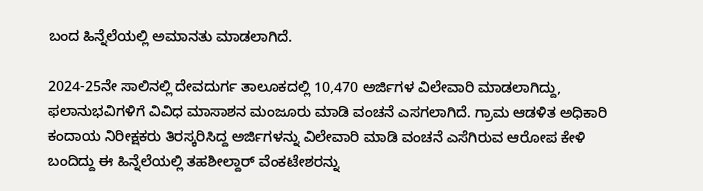ಬಂದ ಹಿನ್ನೆಲೆಯಲ್ಲಿ ಅಮಾನತು ಮಾಡಲಾಗಿದೆ.

2024-25ನೇ ಸಾಲಿನಲ್ಲಿ ದೇವದುರ್ಗ ತಾಲೂಕದಲ್ಲಿ 10,470 ಅರ್ಜಿಗಳ ವಿಲೇವಾರಿ ಮಾಡಲಾಗಿದ್ದು, ಫಲಾನುಭವಿಗಳಿಗೆ ವಿವಿಧ ಮಾಸಾಶನ ಮಂಜೂರು ಮಾಡಿ ವಂಚನೆ ಎಸಗಲಾಗಿದೆ. ಗ್ರಾಮ ಆಡಳಿತ ಅಧಿಕಾರಿ ಕಂದಾಯ ನಿರೀಕ್ಷಕರು ತಿರಸ್ಕರಿಸಿದ್ದ ಅರ್ಜಿಗಳನ್ನು ವಿಲೇವಾರಿ ಮಾಡಿ ವಂಚನೆ ಎಸೆಗಿರುವ ಆರೋಪ ಕೇಳಿ ಬಂದಿದ್ದು ಈ ಹಿನ್ನೆಲೆಯಲ್ಲಿ ತಹಶೀಲ್ದಾರ್ ವೆಂಕಟೇಶರನ್ನು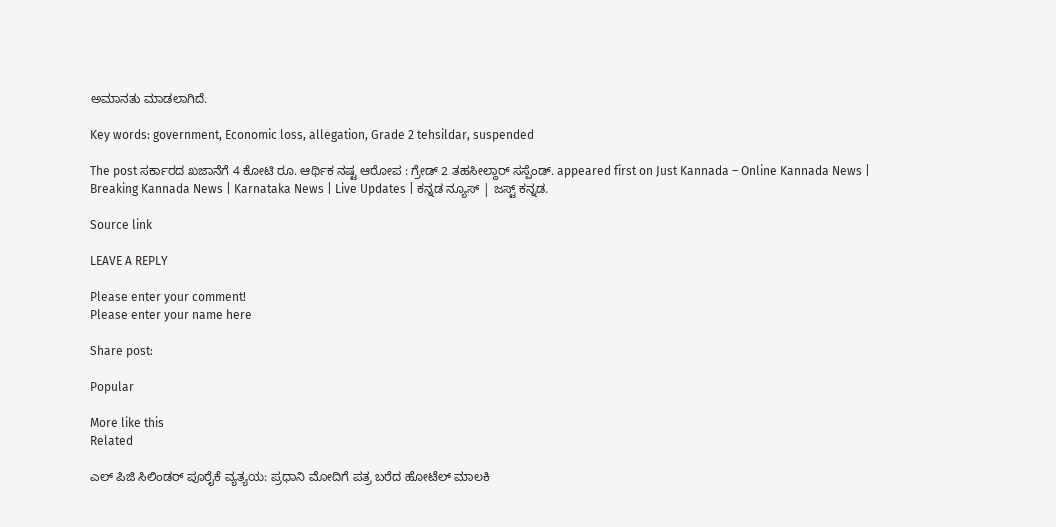ಅಮಾನತು ಮಾಡಲಾಗಿದೆ.

Key words: government, Economic loss, allegation, Grade 2 tehsildar, suspended

The post ಸರ್ಕಾರದ ಖಜಾನೆಗೆ 4 ಕೋಟಿ ರೂ. ಆರ್ಥಿಕ ನಷ್ಟ ಆರೋಪ : ಗ್ರೇಡ್ 2 ತಹಸೀಲ್ದಾರ್ ಸಸ್ಪೆಂಡ್. appeared first on Just Kannada – Online Kannada News | Breaking Kannada News | Karnataka News | Live Updates | ಕನ್ನಡ ನ್ಯೂಸ್ | ಜಸ್ಟ್ ಕನ್ನಡ.

Source link

LEAVE A REPLY

Please enter your comment!
Please enter your name here

Share post:

Popular

More like this
Related

ಎಲ್ ಪಿಜಿ ಸಿಲಿಂಡರ್ ಪೂರೈಕೆ ವ್ಯತ್ಯಯ: ಪ್ರಧಾನಿ ಮೋದಿಗೆ ಪತ್ರ ಬರೆದ ಹೋಟೆಲ್ ಮಾಲಕಿ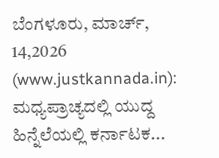ಬೆಂಗಳೂರು, ಮಾರ್ಚ್, 14,2026 (www.justkannada.in): ಮಧ್ಯಪ್ರಾಚ್ಯದಲ್ಲಿ ಯುದ್ದ ಹಿನ್ನೆಲೆಯಲ್ಲಿ ಕರ್ನಾಟಕ...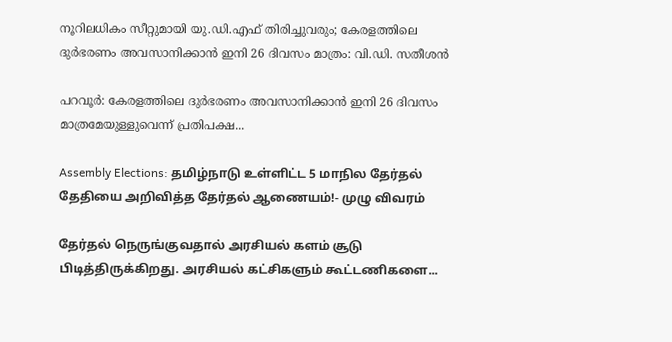നൂറിലധികം സീറ്റുമായി യു.ഡി.എഫ് തിരിച്ചുവരും; കേരളത്തിലെ ദുര്‍ഭരണം അവസാനിക്കാന്‍ ഇനി 26 ദിവസം മാത്രം: വി.ഡി. സതീശന്‍

പറവൂര്‍: കേരളത്തിലെ ദുര്‍ഭരണം അവസാനിക്കാന്‍ ഇനി 26 ദിവസം മാത്രമേയുള്ളുവെന്ന് പ്രതിപക്ഷ...

Assembly Elections: தமிழ்நாடு உள்ளிட்ட 5 மாநில தேர்தல் தேதியை அறிவித்த தேர்தல் ஆணையம்!- முழு விவரம்

தேர்தல் நெருங்குவதால் அரசியல் களம் சூடு பிடித்திருக்கிறது. அரசியல் கட்சிகளும் கூட்டணிகளை...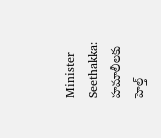Minister Seethakka: హమాలీలకు హెల్త్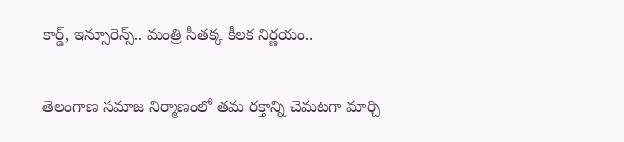కార్డ్, ఇన్సూరెన్స్.. మంత్రి సీతక్క కీలక నిర్ణయం..

తెలంగాణ సమాజ నిర్మాణంలో తమ రక్తాన్ని చెమటగా మార్చి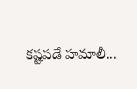కష్టపడే హమాలీ...